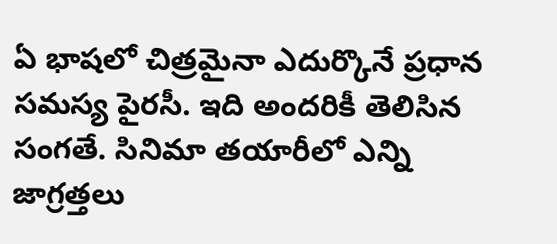ఏ భాషలో చిత్రమైనా ఎదుర్కొనే ప్రధాన సమస్య పైరసీ. ఇది అందరికీ తెలిసిన సంగతే. సినిమా తయారీలో ఎన్ని జాగ్రత్తలు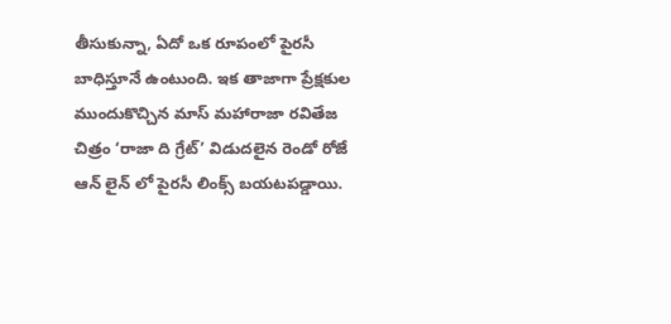తీసుకున్నా, ఏదో ఒక రూపంలో పైరసీ బాధిస్తూనే ఉంటుంది. ఇక తాజాగా ప్రేక్షకుల ముందుకొచ్చిన మాస్ మహారాజా రవితేజ చిత్రం ‘రాజా ది గ్రేట్’ విడుదలైన రెండో రోజే ఆన్ లైన్ లో పైరసీ లింక్స్ బయటపడ్డాయి.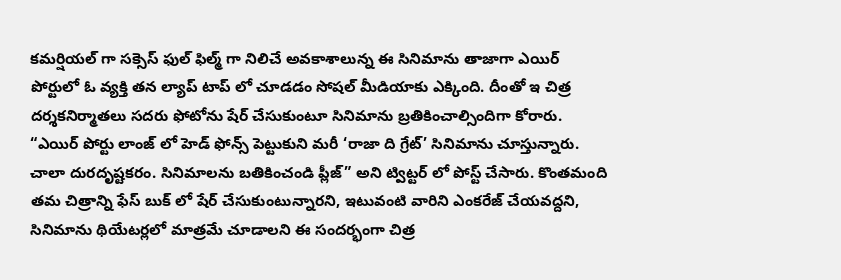కమర్షియల్ గా సక్సెస్ ఫుల్ ఫిల్మ్ గా నిలిచే అవకాశాలున్న ఈ సినిమాను తాజాగా ఎయిర్ పోర్టులో ఓ వ్యక్తి తన ల్యాప్ టాప్ లో చూడడం సోషల్ మీడియాకు ఎక్కింది. దీంతో ఇ చిత్ర దర్శకనిర్మాతలు సదరు ఫోటోను షేర్ చేసుకుంటూ సినిమాను బ్రతికించాల్సిందిగా కోరారు.
“ఎయిర్ పోర్టు లాంజ్ లో హెడ్ ఫోన్స్ పెట్టుకుని మరీ ‘రాజా ది గ్రేట్’ సినిమాను చూస్తున్నారు. చాలా దురదృష్టకరం. సినిమాలను బతికించండి ప్లీజ్” అని ట్విట్టర్ లో పోస్ట్ చేసారు. కొంతమంది తమ చిత్రాన్ని ఫేస్ బుక్ లో షేర్ చేసుకుంటున్నారని, ఇటువంటి వారిని ఎంకరేజ్ చేయవద్దని, సినిమాను థియేటర్లలో మాత్రమే చూడాలని ఈ సందర్భంగా చిత్ర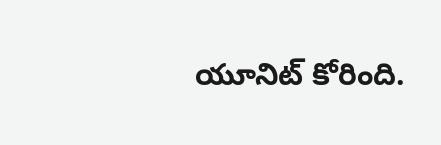యూనిట్ కోరింది.